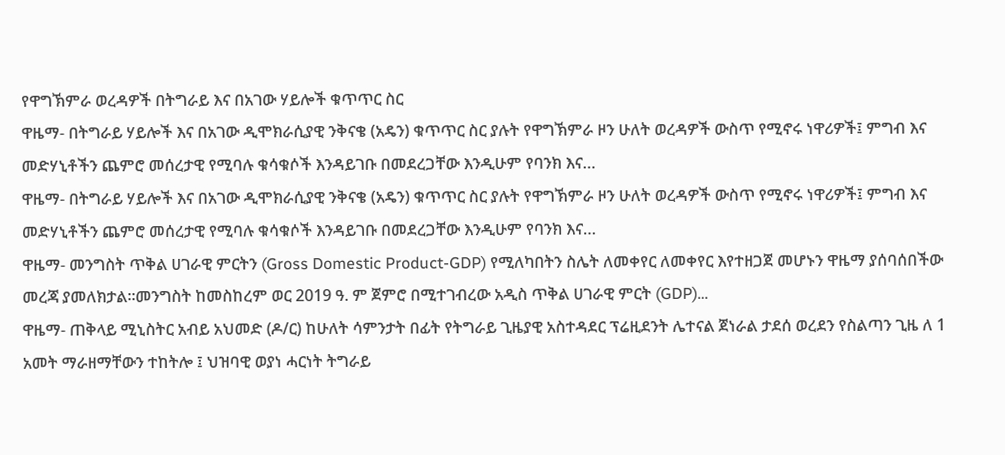የዋግኽምራ ወረዳዎች በትግራይ እና በአገው ሃይሎች ቁጥጥር ስር
ዋዜማ- በትግራይ ሃይሎች እና በአገው ዲሞክራሲያዊ ንቅናቄ (አዴን) ቁጥጥር ስር ያሉት የዋግኽምራ ዞን ሁለት ወረዳዎች ውስጥ የሚኖሩ ነዋሪዎች፤ ምግብ እና መድሃኒቶችን ጨምሮ መሰረታዊ የሚባሉ ቁሳቁሶች እንዳይገቡ በመደረጋቸው እንዲሁም የባንክ እና…
ዋዜማ- በትግራይ ሃይሎች እና በአገው ዲሞክራሲያዊ ንቅናቄ (አዴን) ቁጥጥር ስር ያሉት የዋግኽምራ ዞን ሁለት ወረዳዎች ውስጥ የሚኖሩ ነዋሪዎች፤ ምግብ እና መድሃኒቶችን ጨምሮ መሰረታዊ የሚባሉ ቁሳቁሶች እንዳይገቡ በመደረጋቸው እንዲሁም የባንክ እና…
ዋዜማ- መንግስት ጥቅል ሀገራዊ ምርትን (Gross Domestic Product-GDP) የሚለካበትን ስሌት ለመቀየር ለመቀየር እየተዘጋጀ መሆኑን ዋዜማ ያሰባሰበችው መረጃ ያመለክታል።መንግስት ከመስከረም ወር 2019 ዓ. ም ጀምሮ በሚተገብረው አዲስ ጥቅል ሀገራዊ ምርት (GDP)…
ዋዜማ- ጠቅላይ ሚኒስትር አብይ አህመድ (ዶ/ር) ከሁለት ሳምንታት በፊት የትግራይ ጊዜያዊ አስተዳደር ፕሬዚደንት ሌተናል ጀነራል ታደሰ ወረደን የስልጣን ጊዜ ለ 1 አመት ማራዘማቸውን ተከትሎ ፤ ህዝባዊ ወያነ ሓርነት ትግራይ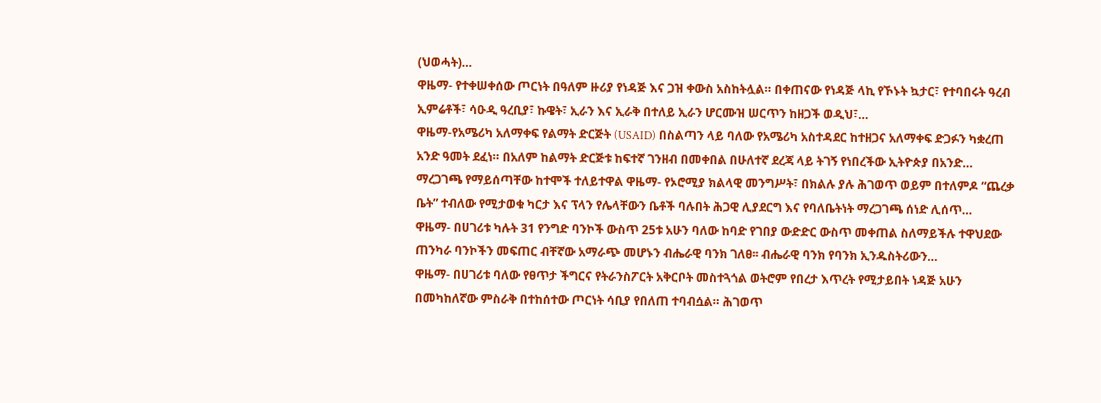(ህወሓት)…
ዋዜማ- የተቀሠቀሰው ጦርነት በዓለም ዙሪያ የነዳጅ እና ጋዝ ቀውስ አስከትሏል። በቀጠናው የነዳጅ ላኪ የኾኑት ኳታር፣ የተባበሩት ዓረብ ኢምሬቶች፣ ሳዑዲ ዓረቢያ፣ ኩዌት፣ ኢራን እና ኢራቅ በተለይ ኢራን ሆርሙዝ ሠርጥን ከዘጋች ወዲህ፣…
ዋዜማ-የአሜሪካ አለማቀፍ የልማት ድርጅት (USAID) በስልጣን ላይ ባለው የአሜሪካ አስተዳደር ከተዘጋና አለማቀፍ ድጋፉን ካቋረጠ አንድ ዓመት ደፈነ። በአለም ከልማት ድርጅቱ ከፍተኛ ገንዘብ በመቀበል በሁለተኛ ደረጃ ላይ ትገኝ የነበረችው ኢትዮጵያ በአንድ…
ማረጋገጫ የማይሰጣቸው ከተሞች ተለይተዋል ዋዜማ- የኦሮሚያ ክልላዊ መንግሥት፣ በክልሉ ያሉ ሕገወጥ ወይም በተለምዶ “ጨረቃ ቤት” ተብለው የሚታወቁ ካርታ እና ፕላን የሌላቸውን ቤቶች ባሉበት ሕጋዊ ሊያደርግ እና የባለቤትነት ማረጋገጫ ሰነድ ሊሰጥ…
ዋዜማ- በሀገሪቱ ካሉት 31 የንግድ ባንኮች ውስጥ 25ቱ አሁን ባለው ከባድ የገበያ ውድድር ውስጥ መቀጠል ስለማይችሉ ተዋህደው ጠንካራ ባንኮችን መፍጠር ብቸኛው አማራጭ መሆኑን ብሔራዊ ባንክ ገለፀ፡፡ ብሔራዊ ባንክ የባንክ ኢንዱስትሪውን…
ዋዜማ- በሀገሪቱ ባለው የፀጥታ ችግርና የትራንስፖርት አቅርቦት መስተጓጎል ወትሮም የበረታ እጥረት የሚታይበት ነዳጅ አሁን በመካከለኛው ምስራቅ በተከሰተው ጦርነት ሳቢያ የበለጠ ተባብሷል። ሕገወጥ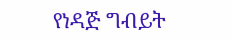የነዳጅ ግብይት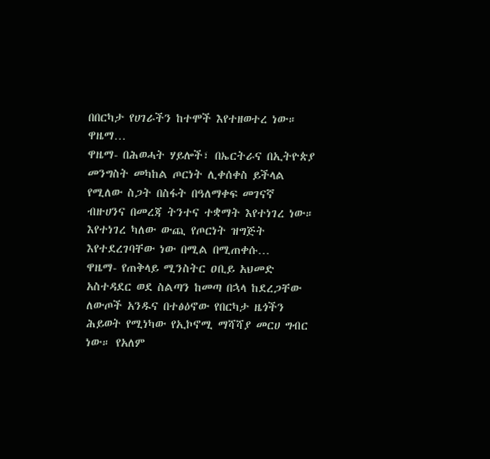በበርካታ የሀገራችን ከተሞች እየተዘወተረ ነው። ዋዜማ…
ዋዜማ- በሕወሓት ሃይሎች፣ በኤርትራና በኢትዮጵያ መንግስት መካከል ጦርነት ሊቀሰቀስ ይችላል የሚለው ስጋት በስፋት በዓለማቀፍ መገናኛ ብዙሀንና በመረጃ ትንተና ተቋማት እየተነገረ ነው። እየተነገረ ካለው ውጪ የጦርነት ዝግጅት እየተደረገባቸው ነው በሚል በሚጠቀሱ…
ዋዜማ- የጠቅላይ ሚንስትር ዐቢይ አህመድ አስተዳደር ወደ ስልጣን ከመጣ በኋላ ከደረጋቸው ለውጦች አንዱና በተፅዕኖው የበርካታ ዜጎችን ሕይወት የሚነካው የኢኮኖሚ ማሻሻያ መርሀ ግብር ነው። የአለም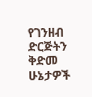የገንዘብ ድርጅትን ቅድመ ሁኔታዎች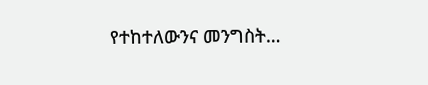የተከተለውንና መንግስት…